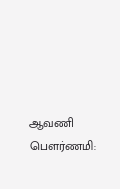ஆவணி பௌர்ணமி: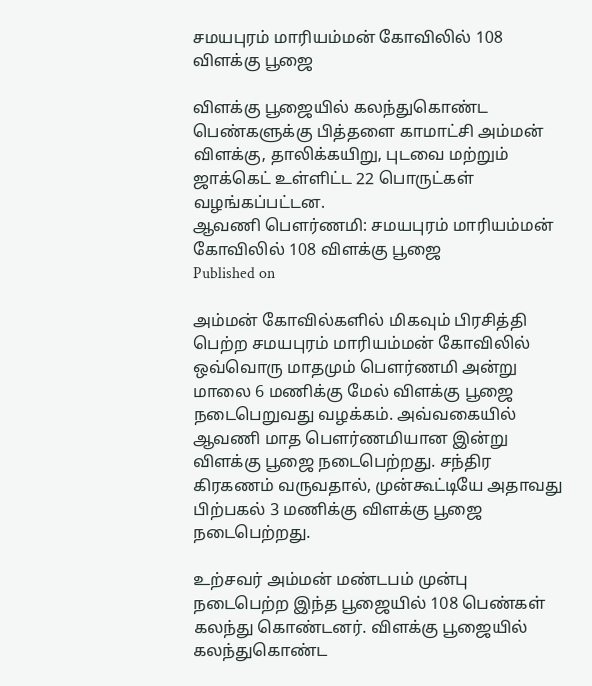சமயபுரம் மாரியம்மன் கோவிலில் 108 விளக்கு பூஜை

விளக்கு பூஜையில் கலந்துகொண்ட பெண்களுக்கு பித்தளை காமாட்சி அம்மன் விளக்கு, தாலிக்கயிறு, புடவை மற்றும் ஜாக்கெட் உள்ளிட்ட 22 பொருட்கள் வழங்கப்பட்டன.
ஆவணி பௌர்ணமி: சமயபுரம் மாரியம்மன் கோவிலில் 108 விளக்கு பூஜை
Published on

அம்மன் கோவில்களில் மிகவும் பிரசித்தி பெற்ற சமயபுரம் மாரியம்மன் கோவிலில் ஒவ்வொரு மாதமும் பௌர்ணமி அன்று மாலை 6 மணிக்கு மேல் விளக்கு பூஜை நடைபெறுவது வழக்கம். அவ்வகையில் ஆவணி மாத பௌர்ணமியான இன்று விளக்கு பூஜை நடைபெற்றது. சந்திர கிரகணம் வருவதால், முன்கூட்டியே அதாவது பிற்பகல் 3 மணிக்கு விளக்கு பூஜை நடைபெற்றது.

உற்சவர் அம்மன் மண்டபம் முன்பு நடைபெற்ற இந்த பூஜையில் 108 பெண்கள் கலந்து கொண்டனர். விளக்கு பூஜையில் கலந்துகொண்ட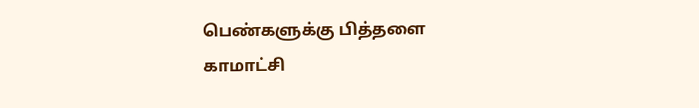பெண்களுக்கு பித்தளை காமாட்சி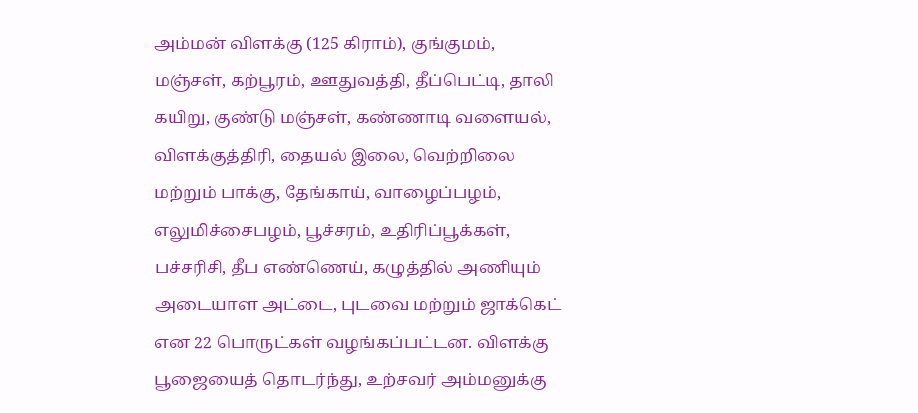அம்மன் விளக்கு (125 கிராம்), குங்குமம், மஞ்சள், கற்பூரம், ஊதுவத்தி, தீப்பெட்டி, தாலி கயிறு, குண்டு மஞ்சள், கண்ணாடி வளையல், விளக்குத்திரி, தையல் இலை, வெற்றிலை மற்றும் பாக்கு, தேங்காய், வாழைப்பழம், எலுமிச்சைபழம், பூச்சரம், உதிரிப்பூக்கள், பச்சரிசி, தீப எண்ணெய், கழுத்தில் அணியும் அடையாள அட்டை, புடவை மற்றும் ஜாக்கெட் என 22 பொருட்கள் வழங்கப்பட்டன. விளக்கு பூஜையைத் தொடர்ந்து, உற்சவர் அம்மனுக்கு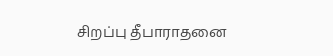சிறப்பு தீபாராதனை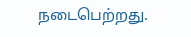நடைபெற்றது.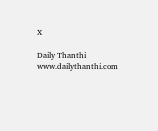X

Daily Thanthi
www.dailythanthi.com